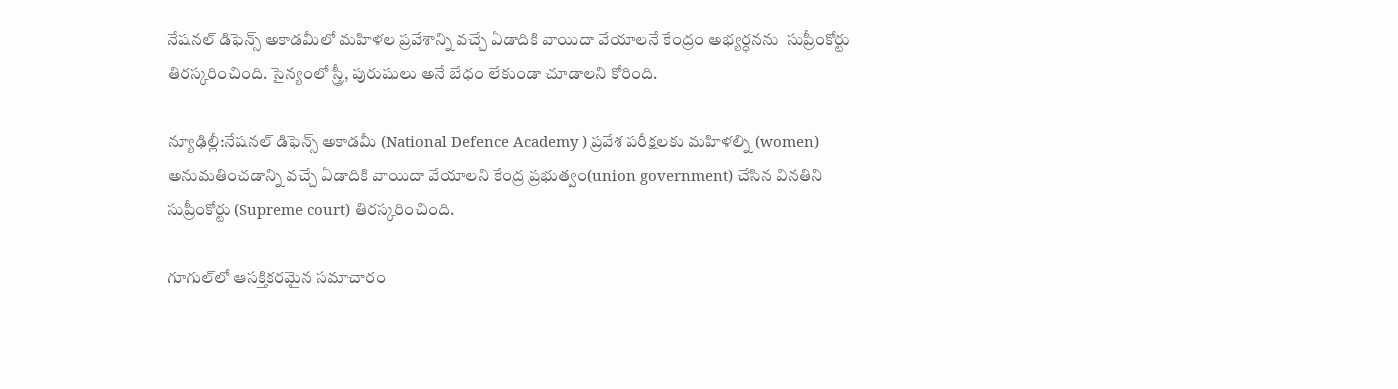నేషనల్ డిఫెన్స్ అకాడమీలో మహిళల ప్రవేశాన్ని వచ్చే ఏడాదికి వాయిదా వేయాలనే కేంద్రం అభ్యర్ధనను  సుప్రీంకోర్టు తిరస్కరించింది. సైన్యంలో స్త్రీ, పురుషులు అనే బేధం లేకుండా చూడాలని కోరింది.

న్యూఢిల్లీ:నేషనల్ డిఫెన్స్ అకాడమీ (National Defence Academy ) ప్రవేశ పరీక్షలకు మహిళల్ని (women) అనుమతించడాన్ని వచ్చే ఏడాదికి వాయిదా వేయాలని కేంద్ర ప్రభుత్వం(union government) చేసిన వినతిని సుప్రీంకోర్టు (Supreme court) తిరస్కరించింది.

గూగుల్‌లో ఆసక్తికరమైన సమాచారం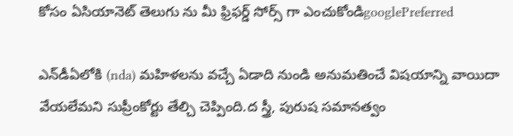కోసం ఏసియానెట్ తెలుగు ను మీ ఫ్రిఫర్డ్ సోర్స్ గా ఎంచుకోండిgooglePreferred

ఎన్‌డీఏలోకి (nda) మహిళలను వచ్చే ఏడాది నుండి అనుమతించే విషయాన్ని వాయిదా వేయలేమని సుప్రీంకోర్టు తేల్చి చెప్పింది.ద స్త్రీ, పురుష సమానత్వం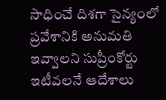సాధించే దిశగా సైన్యంలో ప్రవేశానికి అనుమతి ఇవ్వాలని సుప్రీంకోర్టు ఇటీవలనే ఆదేశాలు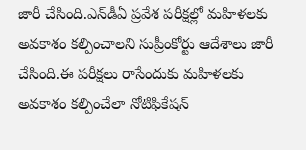జారీ చేసింది.ఎన్‌డీఏ ప్రవేశ పరీక్షల్లో మహిళలకు అవకాశం కల్పించాలని సుప్రీంకోర్టు ఆదేశాలు జారీ చేసింది.ఈ పరీక్షలు రాసేందుకు మహిళలకు అవకాశం కల్పించేలా నోటిఫికేషన్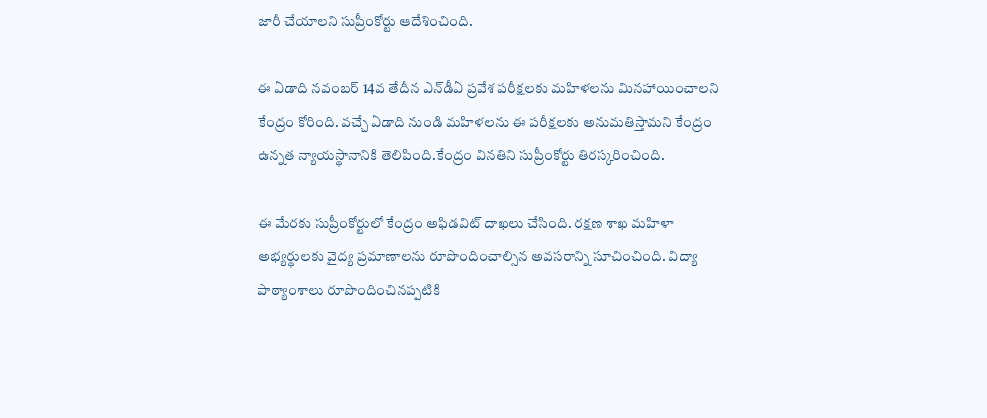జారీ చేయాలని సుప్రీంకోర్టు ఆదేశించింది.

ఈ ఏడాది నవంబర్ 14వ తేదీన ఎన్‌డీఏ ప్రవేశ పరీక్షలకు మహిళలను మినహాయించాలని కేంద్రం కోరింది. వచ్చే ఏడాది నుండి మహిళలను ఈ పరీక్షలకు అనుమతిస్తామని కేంద్రం ఉన్నత న్యాయస్థానానికి తెలిపింది.కేంద్రం వినతిని సుప్రీంకోర్టు తిరస్కరించింది.

ఈ మేరకు సుప్రీంకోర్టులో కేంద్రం అఫిడవిట్ దాఖలు చేసింది. రక్షణ శాఖ మహిళా అభ్యర్థులకు వైద్య ప్రమాణాలను రూపొందించాల్సిన అవసరాన్ని సూచించింది. విద్యా పాఠ్యాంశాలు రూపొందించినప్పటికి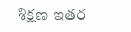శిక్షణ ఇతర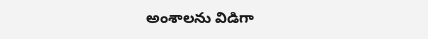అంశాలను విడిగా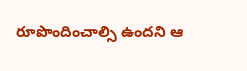రూపొందించాల్సి ఉందని ఆ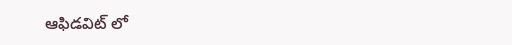ఆఫిడవిట్ లో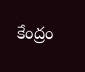కేంద్రం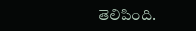తెలిపింది.